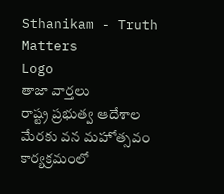Sthanikam - Truth Matters
Logo
తాజా వార్తలు
రాష్ట్ర ప్రభుత్వ ఆదేశాల మేరకు వన మహోత్సవం కార్యక్రమంలో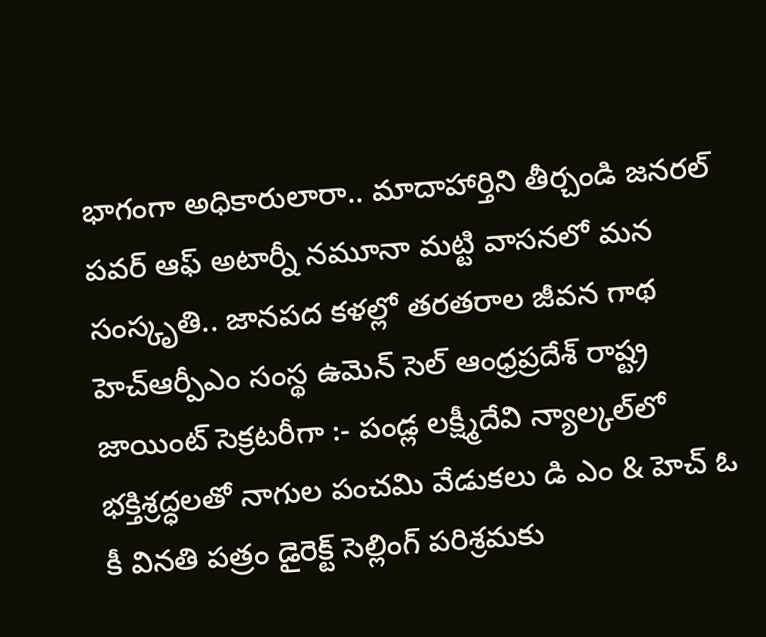భాగంగా అధికారులారా.. మాదాహార్తిని తీర్చండి జనరల్ పవర్ ఆఫ్ అటార్నీ నమూనా మట్టి వాసనలో మన సంస్కృతి.. జానపద కళల్లో తరతరాల జీవన గాథ హెచ్ఆర్పీఎం సంస్థ ఉమెన్ సెల్ ఆంధ్రప్రదేశ్ రాష్ట్ర జాయింట్ సెక్రటరీగా :- పండ్ల లక్ష్మీదేవి న్యాల్కల్‌లో భక్తిశ్రద్ధలతో నాగుల పంచమి వేడుకలు డి ఎం & హెచ్ ఓ కీ వినతి పత్రం డైరెక్ట్ సెల్లింగ్ పరిశ్రమకు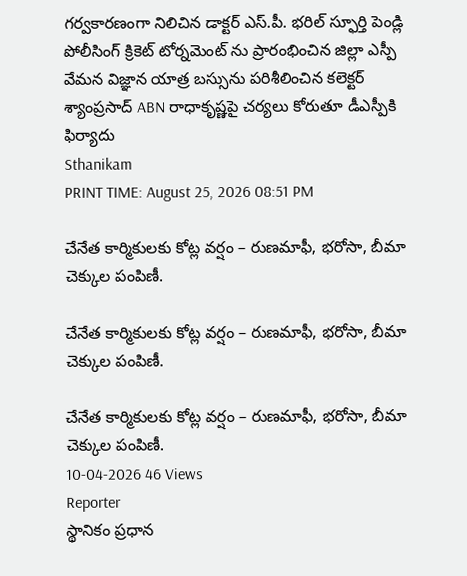గర్వకారణంగా నిలిచిన డాక్టర్ ఎస్.పీ. భరిల్ స్ఫూర్తి పెండ్లి పోలీసింగ్ క్రికెట్ టోర్నమెంట్ ను ప్రారంభించిన జిల్లా ఎస్పీ వేమన విజ్ఞాన యాత్ర బస్సును పరిశీలించిన కలెక్టర్ శ్యాంప్రసాద్ ABN రాధాకృష్ణపై చర్యలు కోరుతూ డీఎస్పీకి ఫిర్యాదు
Sthanikam
PRINT TIME: August 25, 2026 08:51 PM

చేనేత కార్మికులకు కోట్ల వర్షం – రుణమాఫీ, భరోసా, బీమా చెక్కుల పంపిణీ.

చేనేత కార్మికులకు కోట్ల వర్షం – రుణమాఫీ, భరోసా, బీమా చెక్కుల పంపిణీ.

చేనేత కార్మికులకు కోట్ల వర్షం – రుణమాఫీ, భరోసా, బీమా చెక్కుల పంపిణీ.
10-04-2026 46 Views
Reporter
స్థానికం ప్రధాన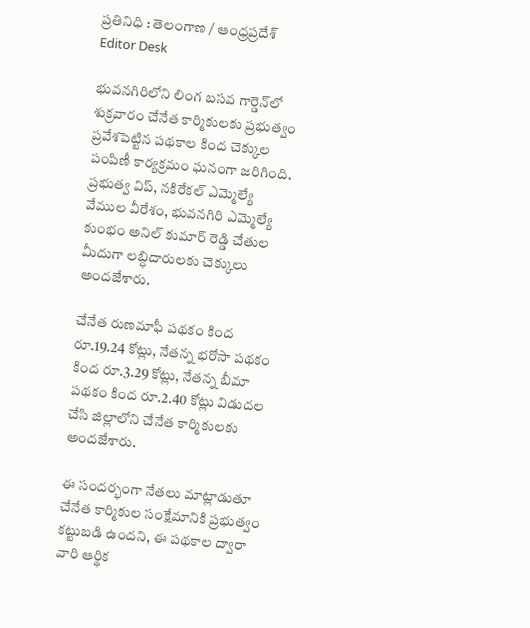ప్రతినిధి : తెలంగాణ / ఆంధ్రప్రదేశ్
Editor Desk

భువనగిరిలోని లింగ బసవ గార్డెన్‌లో శుక్రవారం చేనేత కార్మికులకు ప్రభుత్వం ప్రవేశపెట్టిన పథకాల కింద చెక్కుల పంపిణీ కార్యక్రమం ఘనంగా జరిగింది. ప్రభుత్వ విప్, నకిరేకల్ ఎమ్మెల్యే వేముల వీరేశం, భువనగిరి ఎమ్మెల్యే కుంభం అనిల్ కుమార్ రెడ్డి చేతుల మీదుగా లబ్ధిదారులకు చెక్కులు అందజేశారు.

చేనేత రుణమాఫీ పథకం కింద రూ.19.24 కోట్లు, నేతన్న భరోసా పథకం కింద రూ.3.29 కోట్లు, నేతన్న బీమా పథకం కింద రూ.2.40 కోట్లు విడుదల చేసి జిల్లాలోని చేనేత కార్మికులకు అందజేశారు.

ఈ సందర్భంగా నేతలు మాట్లాడుతూ చేనేత కార్మికుల సంక్షేమానికి ప్రభుత్వం కట్టుబడి ఉందని, ఈ పథకాల ద్వారా వారి ఆర్థిక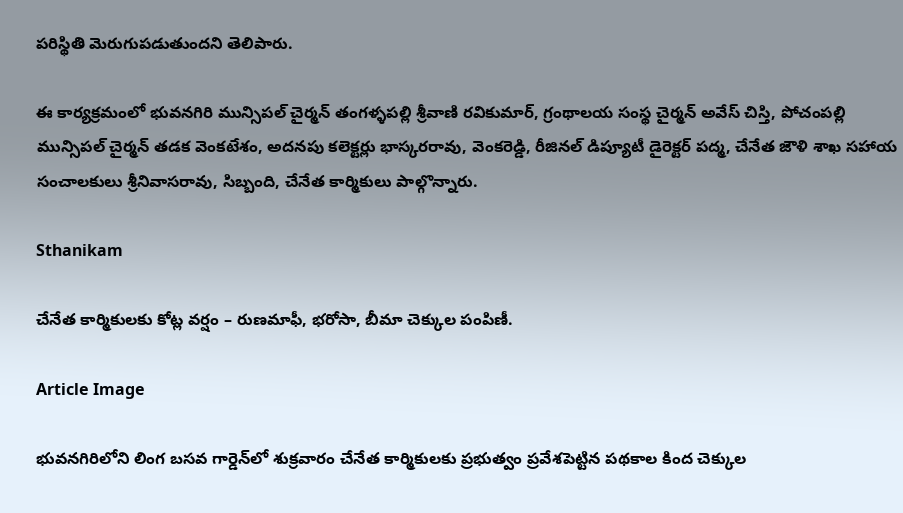పరిస్థితి మెరుగుపడుతుందని తెలిపారు.

ఈ కార్యక్రమంలో భువనగిరి మున్సిపల్ చైర్మన్ తంగళ్ళపల్లి శ్రీవాణి రవికుమార్, గ్రంథాలయ సంస్థ చైర్మన్ అవేస్ చిస్తి, పోచంపల్లి మున్సిపల్ చైర్మన్ తడక వెంకటేశం, అదనపు కలెక్టర్లు భాస్కరరావు, వెంకరెడ్డి, రీజినల్ డిప్యూటీ డైరెక్టర్ పద్మ, చేనేత జౌళి శాఖ సహాయ సంచాలకులు శ్రీనివాసరావు, సిబ్బంది, చేనేత కార్మికులు పాల్గొన్నారు.

Sthanikam

చేనేత కార్మికులకు కోట్ల వర్షం – రుణమాఫీ, భరోసా, బీమా చెక్కుల పంపిణీ.

Article Image

భువనగిరిలోని లింగ బసవ గార్డెన్‌లో శుక్రవారం చేనేత కార్మికులకు ప్రభుత్వం ప్రవేశపెట్టిన పథకాల కింద చెక్కుల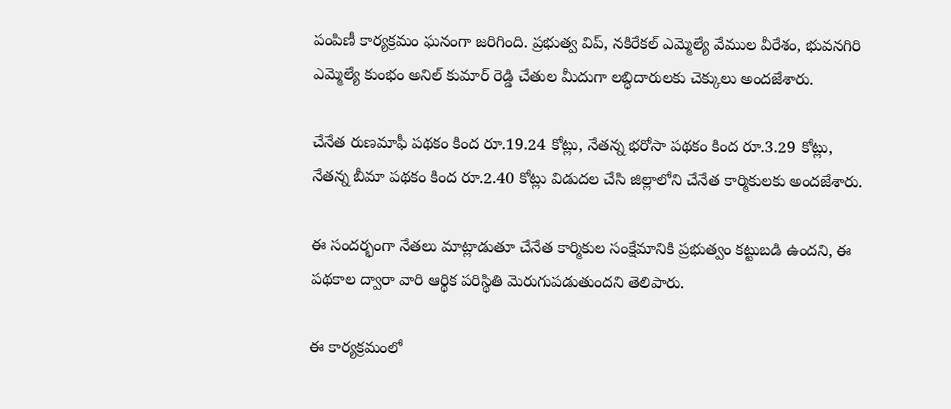పంపిణీ కార్యక్రమం ఘనంగా జరిగింది. ప్రభుత్వ విప్, నకిరేకల్ ఎమ్మెల్యే వేముల వీరేశం, భువనగిరి ఎమ్మెల్యే కుంభం అనిల్ కుమార్ రెడ్డి చేతుల మీదుగా లబ్ధిదారులకు చెక్కులు అందజేశారు.

చేనేత రుణమాఫీ పథకం కింద రూ.19.24 కోట్లు, నేతన్న భరోసా పథకం కింద రూ.3.29 కోట్లు, నేతన్న బీమా పథకం కింద రూ.2.40 కోట్లు విడుదల చేసి జిల్లాలోని చేనేత కార్మికులకు అందజేశారు.

ఈ సందర్భంగా నేతలు మాట్లాడుతూ చేనేత కార్మికుల సంక్షేమానికి ప్రభుత్వం కట్టుబడి ఉందని, ఈ పథకాల ద్వారా వారి ఆర్థిక పరిస్థితి మెరుగుపడుతుందని తెలిపారు.

ఈ కార్యక్రమంలో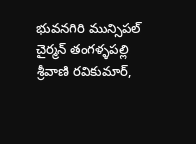భువనగిరి మున్సిపల్ చైర్మన్ తంగళ్ళపల్లి శ్రీవాణి రవికుమార్,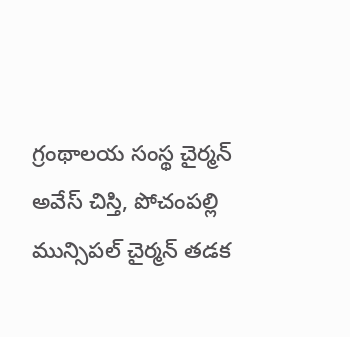గ్రంథాలయ సంస్థ చైర్మన్ అవేస్ చిస్తి, పోచంపల్లి మున్సిపల్ చైర్మన్ తడక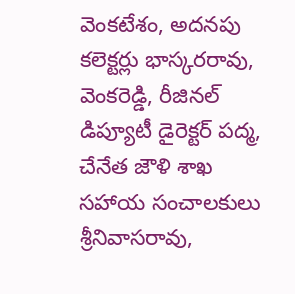వెంకటేశం, అదనపు కలెక్టర్లు భాస్కరరావు, వెంకరెడ్డి, రీజినల్ డిప్యూటీ డైరెక్టర్ పద్మ, చేనేత జౌళి శాఖ సహాయ సంచాలకులు శ్రీనివాసరావు,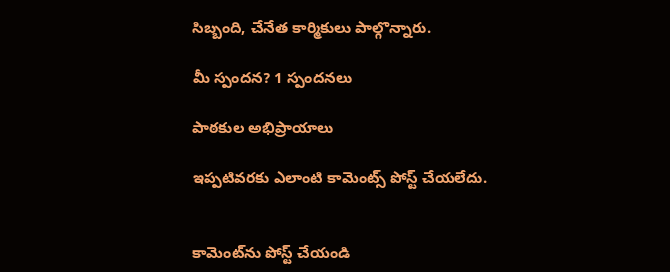సిబ్బంది, చేనేత కార్మికులు పాల్గొన్నారు.

మీ స్పందన? 1 స్పందనలు

పాఠకుల అభిప్రాయాలు

ఇప్పటివరకు ఎలాంటి కామెంట్స్ పోస్ట్ చేయలేదు.


కామెంట్‌ను పోస్ట్ చేయండి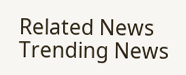Related News
Trending News